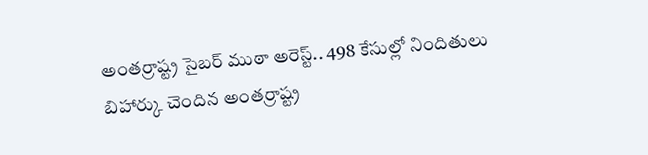అంతర్రాష్ట్ర సైబర్ ముఠా అరెస్ట్.. 498 కేసుల్లో నిందితులు
బిహార్కు చెందిన అంతర్రాష్ట్ర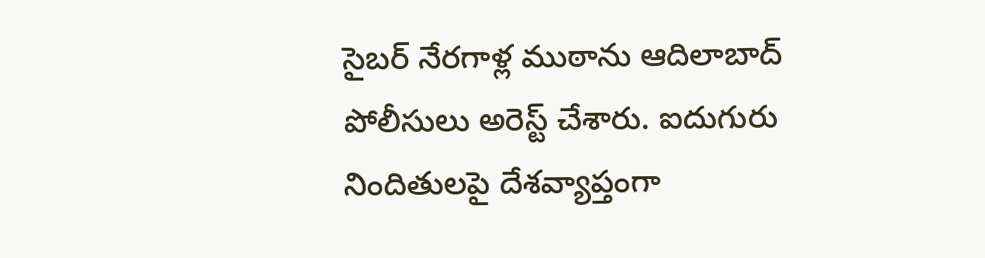సైబర్ నేరగాళ్ల ముఠాను ఆదిలాబాద్ పోలీసులు అరెస్ట్ చేశారు. ఐదుగురు నిందితులపై దేశవ్యాప్తంగా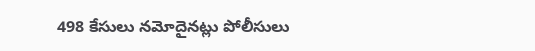498 కేసులు నమోదైనట్లు పోలీసులు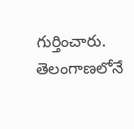గుర్తించారు. తెలంగాణలోనే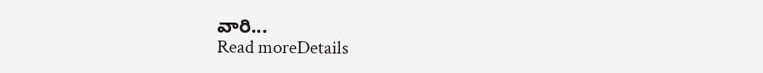వారి...
Read moreDetails